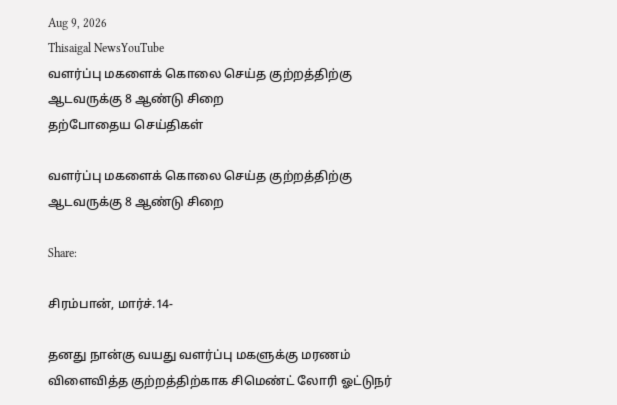Aug 9, 2026
Thisaigal NewsYouTube
வளர்ப்பு மகளைக் கொலை செய்த குற்றத்திற்கு ஆடவருக்கு 8 ஆண்டு சிறை
தற்போதைய செய்திகள்

வளர்ப்பு மகளைக் கொலை செய்த குற்றத்திற்கு ஆடவருக்கு 8 ஆண்டு சிறை

Share:

சிரம்பான், மார்ச்.14-

தனது நான்கு வயது வளர்ப்பு மகளுக்கு மரணம் விளைவித்த குற்றத்திற்காக சிமெண்ட் லோரி ஓட்டுநர்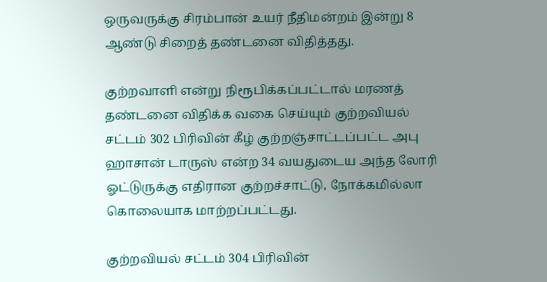ஒருவருக்கு சிரம்பான் உயர் நீதிமன்றம் இன்று 8 ஆண்டு சிறைத் தண்டனை விதித்தது.

குற்றவாளி என்று நிரூபிக்கப்பட்டால் மரணத் தண்டனை விதிக்க வகை செய்யும் குற்றவியல் சட்டம் 302 பிரிவின் கீழ் குற்றஞ்சாட்டப்பட்ட அபு ஹாசான் டாருஸ் என்ற 34 வயதுடைய அந்த லோரி ஓட்டுருக்கு எதிரான குற்றச்சாட்டு, நோக்கமில்லா கொலையாக மாற்றப்பட்டது.

குற்றவியல் சட்டம் 304 பிரிவின்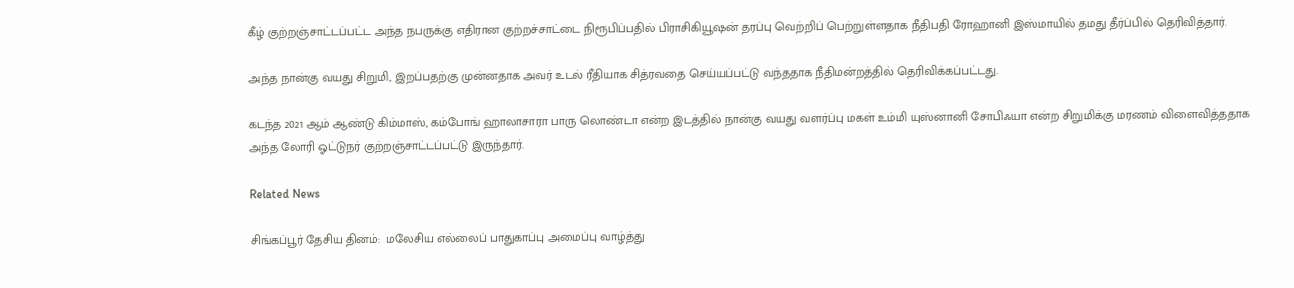கீழ் குற்றஞ்சாட்டப்பட்ட அந்த நபருக்கு எதிரான குற்றச்சாட்டை நிரூபிப்பதில் பிராசிகியூஷன் தரப்பு வெற்றிப் பெற்றுள்ளதாக நீதிபதி ரோஹானி இஸ்மாயில் தமது தீர்ப்பில் தெரிவித்தார்.

அந்த நான்கு வயது சிறுமி, இறப்பதற்கு முன்னதாக அவர் உடல் ரீதியாக சித்ரவதை செய்யப்பட்டு வந்ததாக நீதிமன்றத்தில் தெரிவிக்கப்பட்டது.

கடந்த 2021 ஆம் ஆண்டு கிம்மாஸ், கம்போங் ஹாலாசாரா பாரு லொண்டா என்ற இடத்தில் நான்கு வயது வளர்ப்பு மகள் உம்மி யுஸ்னானி சோபிஃயா என்ற சிறுமிக்கு மரணம் விளைவித்ததாக அந்த லோரி ஓட்டுநர் குற்றஞ்சாட்டப்பட்டு இருந்தார்.

Related News

சிங்கப்பூர் தேசிய தினம்:  மலேசிய எல்லைப் பாதுகாப்பு அமைப்பு வாழ்த்து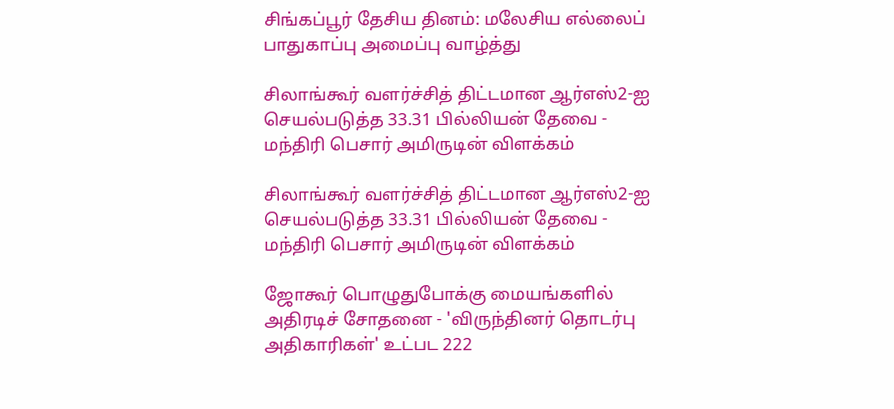சிங்கப்பூர் தேசிய தினம்: மலேசிய எல்லைப் பாதுகாப்பு அமைப்பு வாழ்த்து

சிலாங்கூர் வளர்ச்சித் திட்டமான ஆர்எஸ்2-ஐ செயல்படுத்த 33.31 பில்லியன் தேவை - மந்திரி பெசார் அமிருடின் விளக்கம்

சிலாங்கூர் வளர்ச்சித் திட்டமான ஆர்எஸ்2-ஐ செயல்படுத்த 33.31 பில்லியன் தேவை - மந்திரி பெசார் அமிருடின் விளக்கம்

ஜோகூர் பொழுதுபோக்கு மையங்களில் அதிரடிச் சோதனை - 'விருந்தினர் தொடர்பு அதிகாரிகள்' உட்பட 222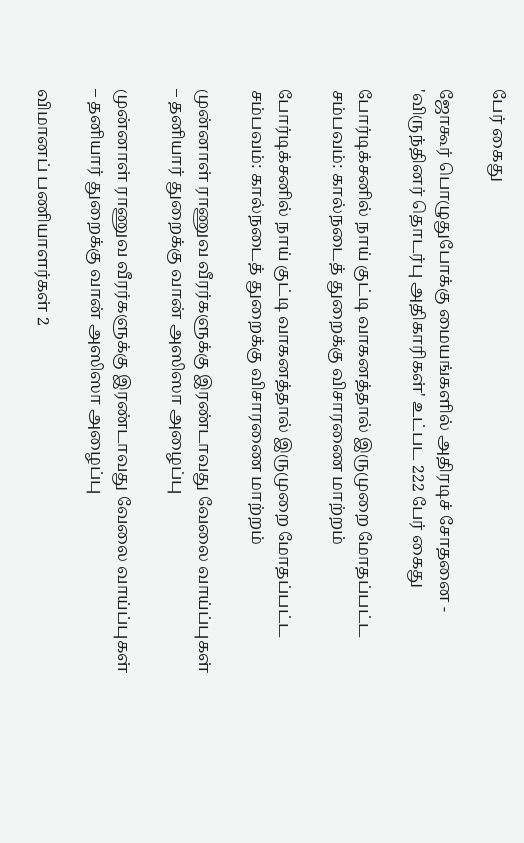பேர் கைது

ஜோகூர் பொழுதுபோக்கு மையங்களில் அதிரடிச் சோதனை - 'விருந்தினர் தொடர்பு அதிகாரிகள்' உட்பட 222 பேர் கைது

போர்டிக்சனில் நாய் குட்டி வாகனத்தால் இருமுறை மோதப்பட்ட சம்பவம்: கால்நடைத் துறைக்கு விசாரணை மாற்றம்

போர்டிக்சனில் நாய் குட்டி வாகனத்தால் இருமுறை மோதப்பட்ட சம்பவம்: கால்நடைத் துறைக்கு விசாரணை மாற்றம்

முன்னாள் ராணுவ வீரர்களுக்கு இரண்டாவது வேலை வாய்ப்புகள் – தனியார் துறைக்கு வான் அஸிஸா அழைப்பு

முன்னாள் ராணுவ வீரர்களுக்கு இரண்டாவது வேலை வாய்ப்புகள் – தனியார் துறைக்கு வான் அஸிஸா அழைப்பு

விமானப் பணியாளர்கள் 2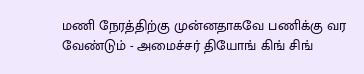மணி நேரத்திற்கு முன்னதாகவே பணிக்கு வர வேண்டும் - அமைச்சர் தியோங் கிங் சிங்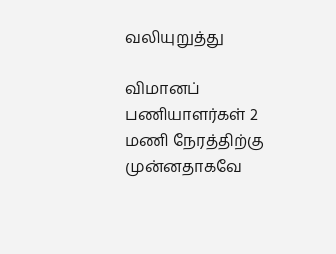வலியுறுத்து

விமானப் பணியாளர்கள் 2 மணி நேரத்திற்கு முன்னதாகவே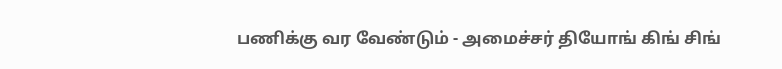பணிக்கு வர வேண்டும் - அமைச்சர் தியோங் கிங் சிங்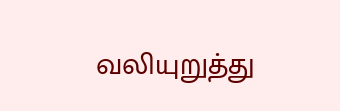வலியுறுத்து